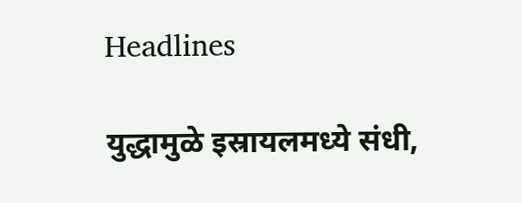Headlines

युद्धामुळे इस्रायलमध्ये संधी,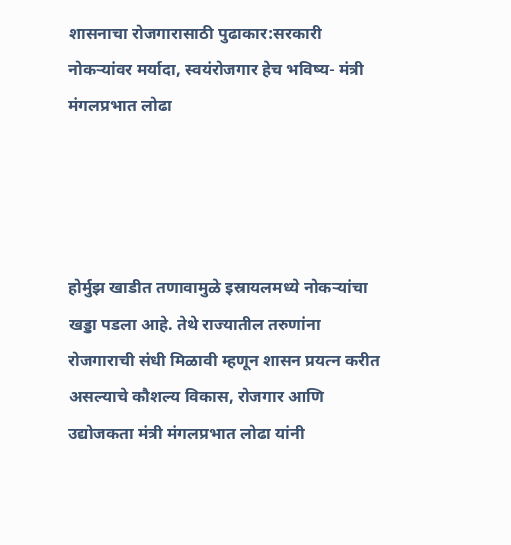शासनाचा रोजगारासाठी पुढाकार:सरकारी नोकऱ्यांवर मर्यादा, स्वयंरोजगार हेच भविष्य- मंत्री मंगलप्रभात लोढा




होर्मुझ खाडीत तणावामुळे इस्रायलमध्ये नोकऱ्यांचा खड्डा पडला आहे. तेथे राज्यातील तरुणांना रोजगाराची संधी मिळावी म्हणून शासन प्रयत्न करीत असल्याचे कौशल्य विकास, रोजगार आणि उद्योजकता मंत्री मंगलप्रभात लोढा यांनी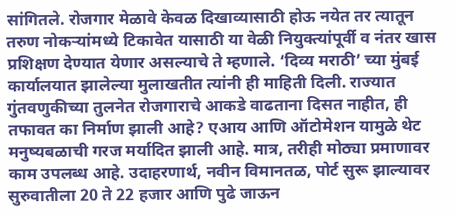सांगितले. रोजगार मेळावे केवळ दिखाव्यासाठी होऊ नयेत तर त्यातून तरुण नोकऱ्यांमध्ये टिकावेत यासाठी या वेळी नियुक्त्यांपूर्वी व नंतर खास प्रशिक्षण देण्यात येणार असल्याचे ते म्हणाले. ‘दिव्य मराठी’ च्या मुंबई कार्यालयात झालेल्या मुलाखतीत त्यांनी ही माहिती दिली. राज्यात गुंतवणुकीच्या तुलनेत रोजगाराचे आकडे वाढताना दिसत नाहीत, ही तफावत का निर्माण झाली आहे? एआय आणि ऑटोमेशन यामुळे थेट मनुष्यबळाची गरज मर्यादित झाली आहे. मात्र, तरीही मोठ्या प्रमाणावर काम उपलब्ध आहे. उदाहरणार्थ, नवीन विमानतळ, पोर्ट सुरू झाल्यावर सुरुवातीला 20 ते 22 हजार आणि पुढे जाऊन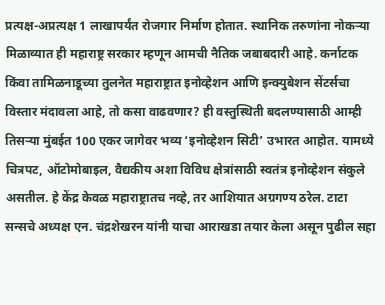प्रत्यक्ष-अप्रत्यक्ष 1 लाखापर्यंत रोजगार निर्माण होतात. स्थानिक तरुणांना नोकऱ्या मिळाव्यात ही महाराष्ट्र सरकार म्हणून आमची नैतिक जबाबदारी आहे. कर्नाटक किंवा तामिळनाडूच्या तुलनेत महाराष्ट्रात इनोव्हेशन आणि इन्क्युबेशन सेंटर्सचा विस्तार मंदावला आहे, तो कसा वाढवणार? ही वस्तुस्थिती बदलण्यासाठी आम्ही तिसऱ्या मुंबईत 100 एकर जागेवर भव्य ‘इनोव्हेशन सिटी’ उभारत आहोत. यामध्ये चित्रपट, ऑटोमोबाइल, वैद्यकीय अशा विविध क्षेत्रांसाठी स्वतंत्र इनोव्हेशन संकुले असतील. हे केंद्र केवळ महाराष्ट्रातच नव्हे, तर आशियात अग्रगण्य ठरेल. टाटा सन्स‌चे अध्यक्ष एन. चंद्रशेखरन यांनी याचा आराखडा तयार केला असून पुढील सहा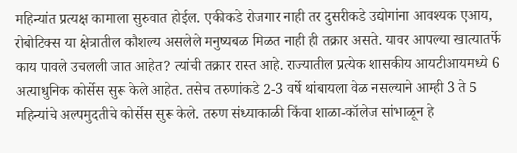महिन्यांत प्रत्यक्ष कामाला सुरुवात होईल. एकीकडे रोजगार नाही तर दुसरीकडे उद्योगांना आवश्यक एआय, रोबोटिक्स या क्षेत्रातील कौशल्य असलेले मनुष्यबळ मिळत नाही ही तक्रार असते. यावर आपल्या खात्यातर्फे काय पावले उचलली जात आहेत? त्यांची तक्रार रास्त आहे. राज्यातील प्रत्येक शासकीय आयटीआयमध्ये 6 अत्याधुनिक कोर्सेस‌ सुरू केले आहेत. तसेच तरुणांकडे 2-3 वर्षे थांबायला वेळ नसल्याने आम्ही 3 ते 5 महिन्यांचे अल्पमुदतीचे कोर्सेस सुरू केले. तरुण संध्याकाळी किंवा शाळा-कॉलेज सांभाळून हे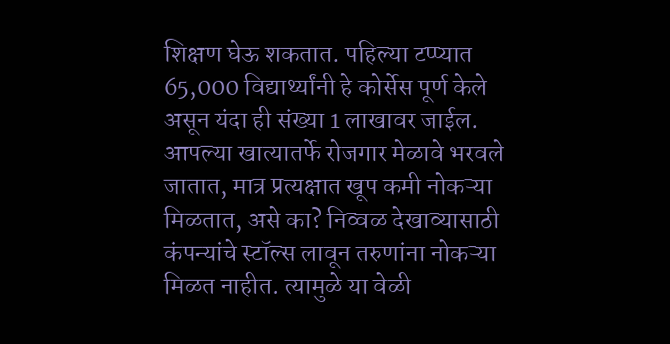शिक्षण घेऊ शकतात. पहिल्या टप्प्यात 65,000 विद्यार्थ्यांनी हे कोर्सेस‌ पूर्ण केले असून यंदा ही संख्या 1 लाखावर जाईल.
आपल्या खात्यातर्फे रोजगार मेळावे भरवले जातात, मात्र प्रत्यक्षात खूप कमी नोकऱ्या मिळतात, असे का? निव्वळ देखाव्यासाठी कंपन्यांचे स्टॉल्स‌ लावून तरुणांना नोकऱ्या मिळत नाहीत. त्यामुळे या वेळी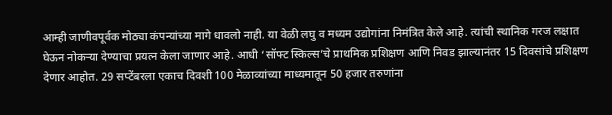आम्ही जाणीवपूर्वक मोठ्या कंपन्यांच्या मागे धावलो नाही. या वेळी लघु व मध्यम उद्योगांना निमंत्रित केले आहे. त्यांची स्थानिक गरज लक्षात घेऊन नोकऱ्या देण्याचा प्रयत्न केला जाणार आहे. आधी ‘सॉफ्ट स्किल्स‌’चे प्राथमिक प्रशिक्षण आणि निवड झाल्यानंतर 15 दिवसांचे प्रशिक्षण देणार आहोत. 29 सप्टेंबरला एकाच दिवशी 100 मेळाव्यांच्या माध्यमातून 50 हजार तरुणांना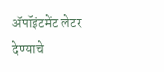ॲपॉइंटमेंट लेटर देण्याचे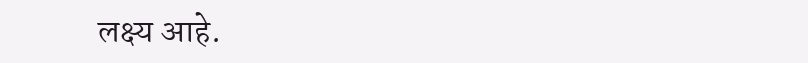लक्ष्य आहे.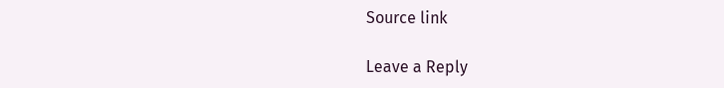Source link

Leave a Reply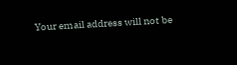Your email address will not be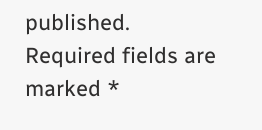published. Required fields are marked *